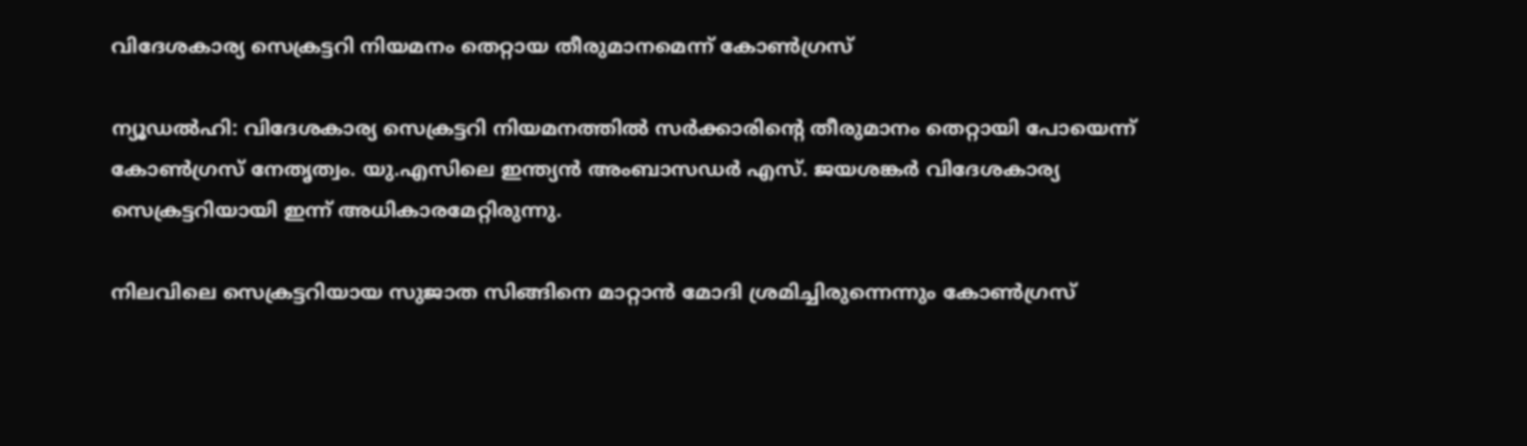വിദേശകാര്യ സെക്രട്ടറി നിയമനം തെറ്റായ തീരുമാനമെന്ന് കോണ്‍ഗ്രസ്

ന്യൂഡല്‍ഹി: വിദേശകാര്യ സെക്രട്ടറി നിയമനത്തില്‍ സര്‍ക്കാരിന്റെ തീരുമാനം തെറ്റായി പോയെന്ന് കോണ്‍ഗ്രസ് നേതൃത്വം. യു.എസിലെ ഇന്ത്യന്‍ അംബാസഡര്‍ എസ്. ജയശങ്കര്‍ വിദേശകാര്യ സെക്രട്ടറിയായി ഇന്ന് അധികാരമേറ്റിരുന്നു.

നിലവിലെ സെക്രട്ടറിയായ സുജാത സിങ്ങിനെ മാറ്റാന്‍ മോദി ശ്രമിച്ചിരുന്നെന്നും കോണ്‍ഗ്രസ്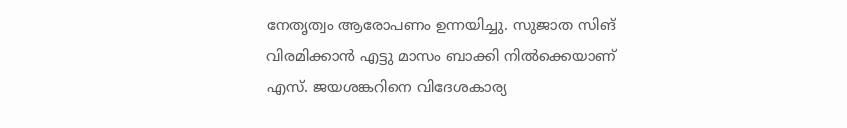നേതൃത്വം ആരോപണം ഉന്നയിച്ചു. സുജാത സിങ് വിരമിക്കാന്‍ എട്ടു മാസം ബാക്കി നില്‍ക്കെയാണ് എസ്. ജയശങ്കറിനെ വിദേശകാര്യ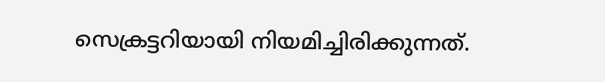സെക്രട്ടറിയായി നിയമിച്ചിരിക്കുന്നത്.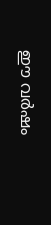ഈ വര്‍ഷം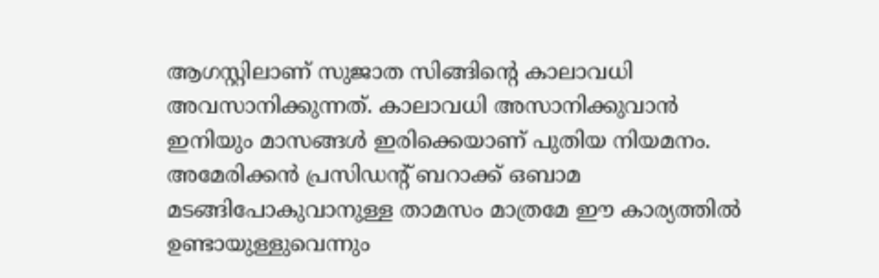ആഗസ്റ്റിലാണ് സുജാത സിങ്ങിന്റെ കാലാവധി അവസാനിക്കുന്നത്. കാലാവധി അസാനിക്കുവാന്‍ ഇനിയും മാസങ്ങള്‍ ഇരിക്കെയാണ് പുതിയ നിയമനം. അമേരിക്കന്‍ പ്രസിഡന്റ് ബറാക്ക് ഒബാമ മടങ്ങിപോകുവാനുള്ള താമസം മാത്രമേ ഈ കാര്യത്തില്‍ ഉണ്ടായുള്ളുവെന്നും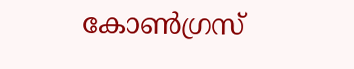കോണ്‍ഗ്രസ്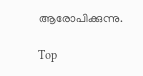ആരോപിക്കുന്നു.

Top